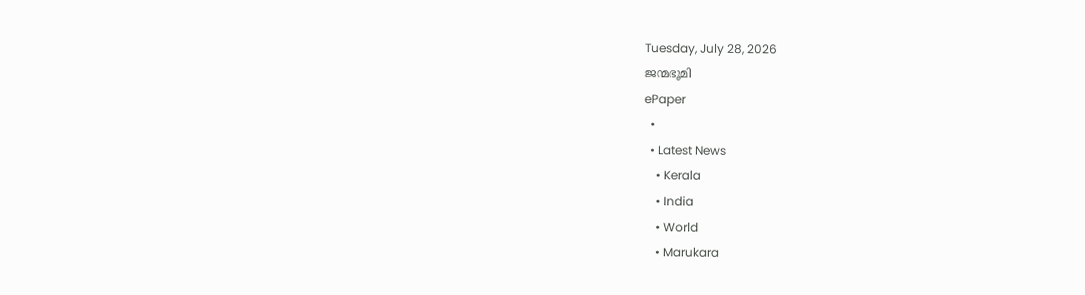Tuesday, July 28, 2026
ജന്മഭൂമി
ePaper
  •
  • Latest News
    • Kerala
    • India
    • World
    • Marukara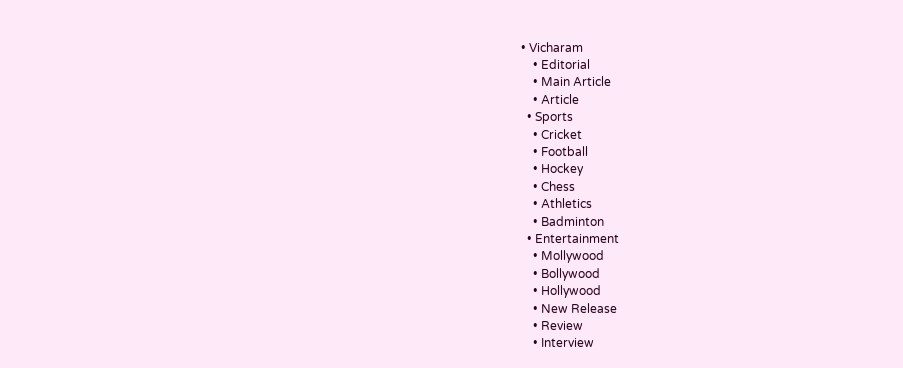• Vicharam
    • Editorial
    • Main Article
    • Article
  • Sports
    • Cricket
    • Football
    • Hockey
    • Chess
    • Athletics
    • Badminton
  • Entertainment
    • Mollywood
    • Bollywood
    • Hollywood
    • New Release
    • Review
    • Interview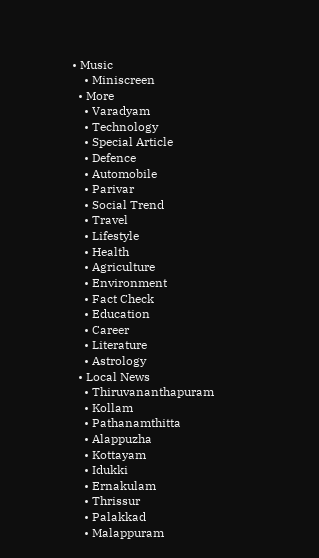• Music
    • Miniscreen
  • More
    • Varadyam
    • Technology
    • Special Article
    • Defence
    • Automobile
    • Parivar
    • Social Trend
    • Travel
    • Lifestyle
    • Health
    • Agriculture
    • Environment
    • Fact Check
    • Education
    • Career
    • Literature
    • Astrology
  • Local News
    • Thiruvananthapuram
    • Kollam
    • Pathanamthitta
    • Alappuzha
    • Kottayam
    • Idukki
    • Ernakulam
    • Thrissur
    • Palakkad
    • Malappuram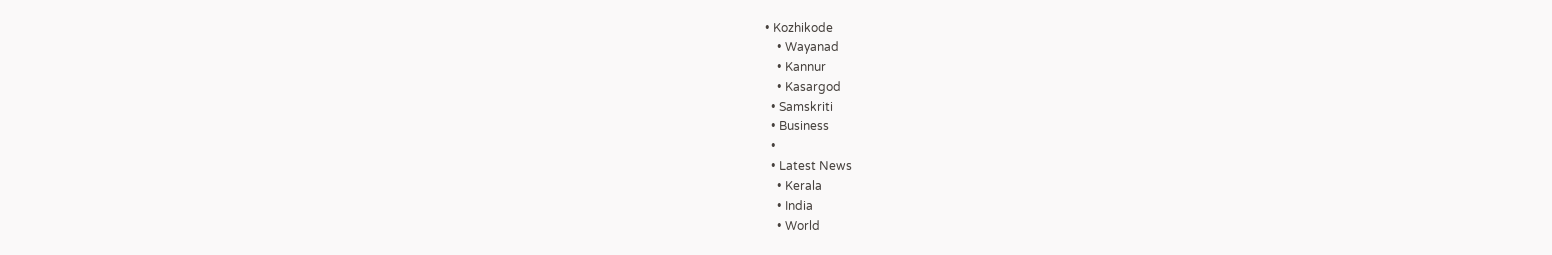• Kozhikode
    • Wayanad
    • Kannur
    • Kasargod
  • Samskriti
  • Business
  •
  • Latest News
    • Kerala
    • India
    • World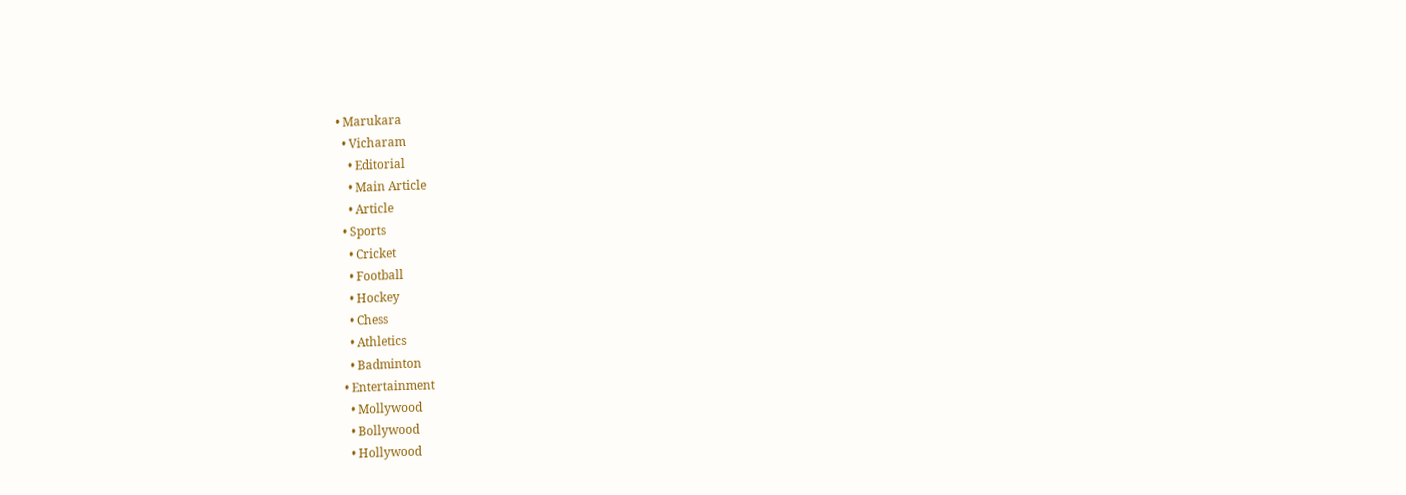• Marukara
  • Vicharam
    • Editorial
    • Main Article
    • Article
  • Sports
    • Cricket
    • Football
    • Hockey
    • Chess
    • Athletics
    • Badminton
  • Entertainment
    • Mollywood
    • Bollywood
    • Hollywood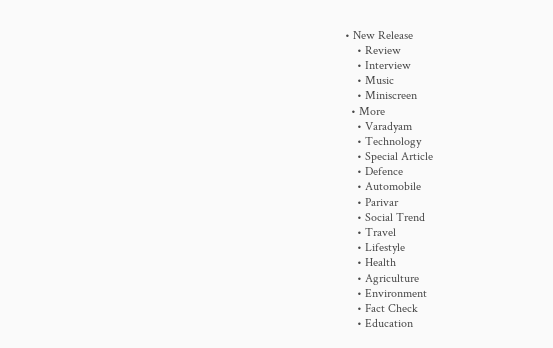• New Release
    • Review
    • Interview
    • Music
    • Miniscreen
  • More
    • Varadyam
    • Technology
    • Special Article
    • Defence
    • Automobile
    • Parivar
    • Social Trend
    • Travel
    • Lifestyle
    • Health
    • Agriculture
    • Environment
    • Fact Check
    • Education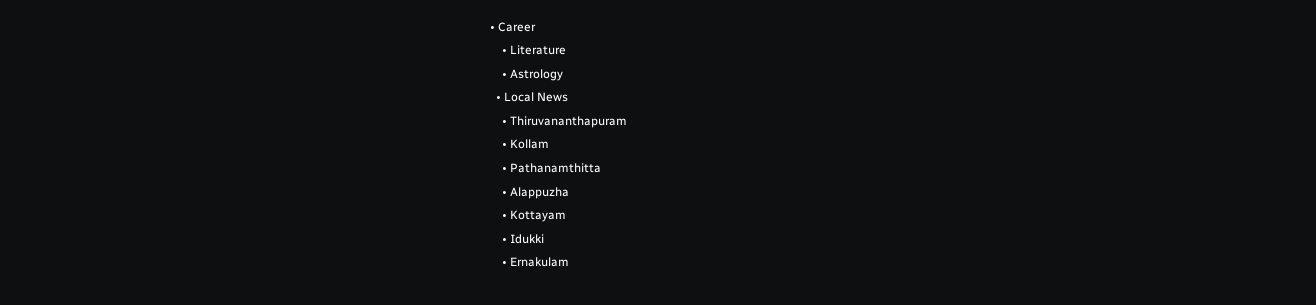• Career
    • Literature
    • Astrology
  • Local News
    • Thiruvananthapuram
    • Kollam
    • Pathanamthitta
    • Alappuzha
    • Kottayam
    • Idukki
    • Ernakulam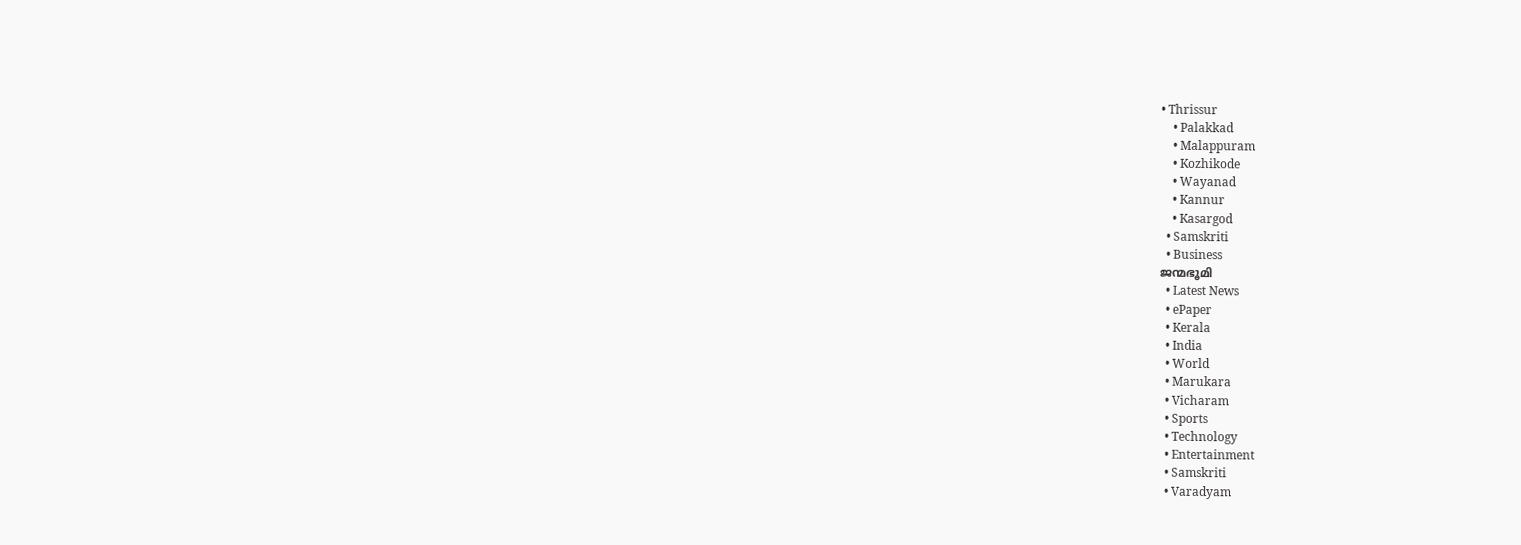• Thrissur
    • Palakkad
    • Malappuram
    • Kozhikode
    • Wayanad
    • Kannur
    • Kasargod
  • Samskriti
  • Business
ജന്മഭൂമി
  • Latest News
  • ePaper
  • Kerala
  • India
  • World
  • Marukara
  • Vicharam
  • Sports
  • Technology
  • Entertainment
  • Samskriti
  • Varadyam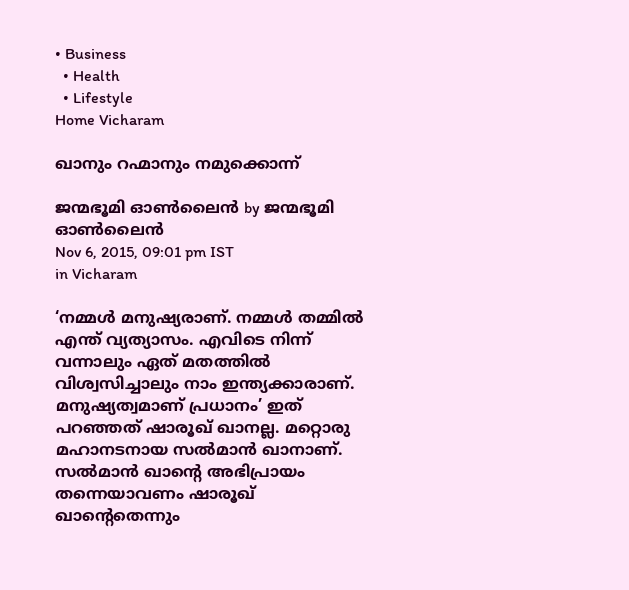• Business
  • Health
  • Lifestyle
Home Vicharam

ഖാനും റഹ്മാനും നമുക്കൊന്ന്

ജന്മഭൂമി ഓണ്‍ലൈന്‍ by ജന്മഭൂമി ഓണ്‍ലൈന്‍
Nov 6, 2015, 09:01 pm IST
in Vicharam

‘നമ്മള്‍ മനുഷ്യരാണ്. നമ്മള്‍ തമ്മില്‍ എന്ത് വ്യത്യാസം. എവിടെ നിന്ന് വന്നാലും ഏത് മതത്തില്‍ വിശ്വസിച്ചാലും നാം ഇന്ത്യക്കാരാണ്. മനുഷ്യത്വമാണ് പ്രധാനം’ ഇത് പറഞ്ഞത് ഷാരൂഖ് ഖാനല്ല. മറ്റൊരു മഹാനടനായ സല്‍മാന്‍ ഖാനാണ്. സല്‍മാന്‍ ഖാന്റെ അഭിപ്രായം തന്നെയാവണം ഷാരൂഖ് ഖാന്റെതെന്നും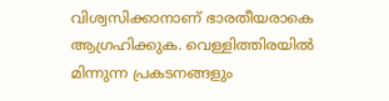വിശ്വസിക്കാനാണ് ഭാരതീയരാകെ ആഗ്രഹിക്കുക. വെള്ളിത്തിരയില്‍ മിന്നുന്ന പ്രകടനങ്ങളും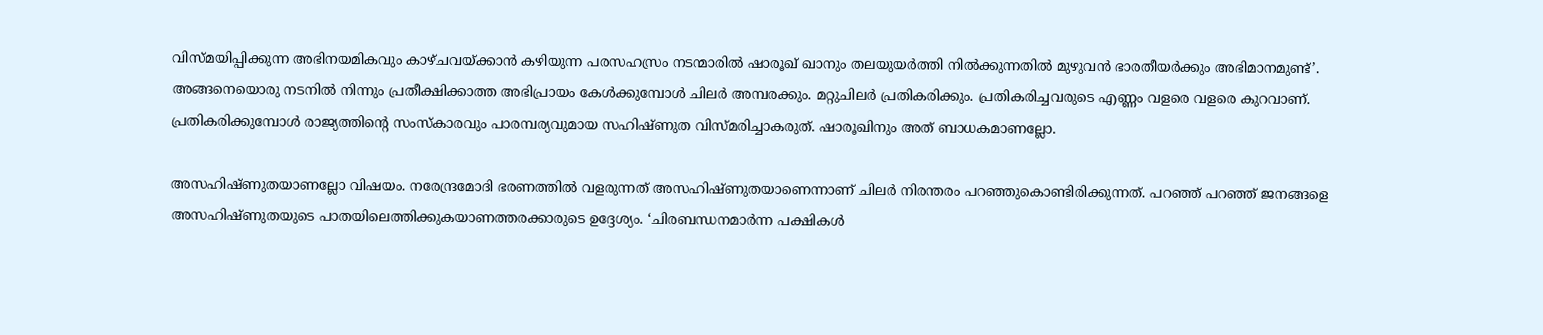വിസ്മയിപ്പിക്കുന്ന അഭിനയമികവും കാഴ്ചവയ്‌ക്കാന്‍ കഴിയുന്ന പരസഹസ്രം നടന്മാരില്‍ ഷാരൂഖ് ഖാനും തലയുയര്‍ത്തി നില്‍ക്കുന്നതില്‍ മുഴുവന്‍ ഭാരതീയര്‍ക്കും അഭിമാനമുണ്ട്’. അങ്ങനെയൊരു നടനില്‍ നിന്നും പ്രതീക്ഷിക്കാത്ത അഭിപ്രായം കേള്‍ക്കുമ്പോള്‍ ചിലര്‍ അമ്പരക്കും. മറ്റുചിലര്‍ പ്രതികരിക്കും. പ്രതികരിച്ചവരുടെ എണ്ണം വളരെ വളരെ കുറവാണ്. പ്രതികരിക്കുമ്പോള്‍ രാജ്യത്തിന്റെ സംസ്‌കാരവും പാരമ്പര്യവുമായ സഹിഷ്ണുത വിസ്മരിച്ചാകരുത്. ഷാരൂഖിനും അത് ബാധകമാണല്ലോ.

അസഹിഷ്ണുതയാണല്ലോ വിഷയം. നരേന്ദ്രമോദി ഭരണത്തില്‍ വളരുന്നത് അസഹിഷ്ണുതയാണെന്നാണ് ചിലര്‍ നിരന്തരം പറഞ്ഞുകൊണ്ടിരിക്കുന്നത്. പറഞ്ഞ് പറഞ്ഞ് ജനങ്ങളെ അസഹിഷ്ണുതയുടെ പാതയിലെത്തിക്കുകയാണത്തരക്കാരുടെ ഉദ്ദേശ്യം. ‘ചിരബന്ധനമാര്‍ന്ന പക്ഷികള്‍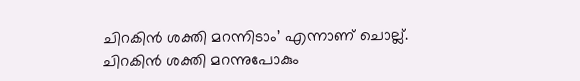ചിറകിന്‍ ശക്തി മറന്നിടാം’ എന്നാണ് ചൊല്ല്. ചിറകിന്‍ ശക്തി മറന്നുപോകും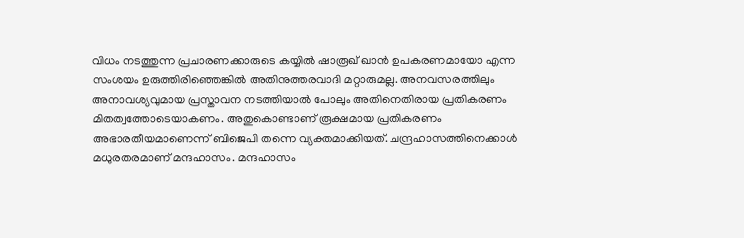വിധം നടത്തുന്ന പ്രചാരണക്കാരുടെ കയ്യില്‍ ഷാരൂഖ് ഖാന്‍ ഉപകരണമായോ എന്ന സംശയം ഉരുത്തിരിഞ്ഞെങ്കില്‍ അതിനുത്തരവാദി മറ്റാരുമല്ല. അനവസരത്തിലും അനാവശ്യവുമായ പ്രസ്താവന നടത്തിയാല്‍ പോലും അതിനെതിരായ പ്രതികരണം മിതത്വത്തോടെയാകണം. അതുകൊണ്ടാണ് രൂക്ഷമായ പ്രതികരണം അഭാരതീയമാണെന്ന് ബിജെപി തന്നെ വ്യക്തമാക്കിയത്. ചന്ദ്രഹാസത്തിനെക്കാള്‍ മധുരതരമാണ് മന്ദഹാസം. മന്ദഹാസം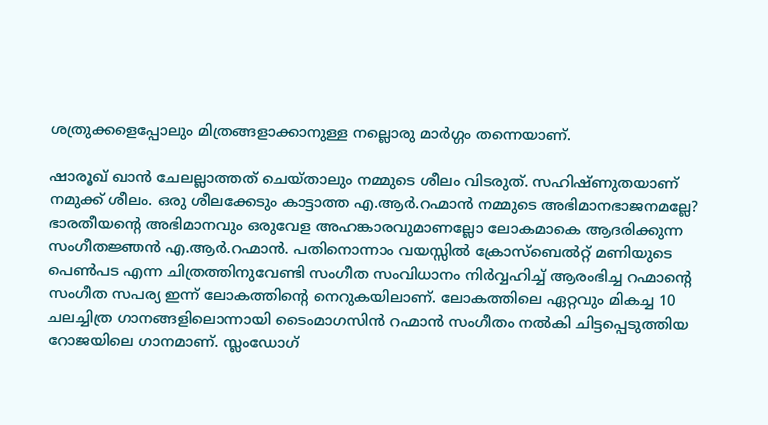ശത്രുക്കളെപ്പോലും മിത്രങ്ങളാക്കാനുള്ള നല്ലൊരു മാര്‍ഗ്ഗം തന്നെയാണ്.

ഷാരൂഖ് ഖാന്‍ ചേലല്ലാത്തത് ചെയ്താലും നമ്മുടെ ശീലം വിടരുത്. സഹിഷ്ണുതയാണ് നമുക്ക് ശീലം. ഒരു ശീലക്കേടും കാട്ടാത്ത എ.ആര്‍.റഹ്മാന്‍ നമ്മുടെ അഭിമാനഭാജനമല്ലേ? ഭാരതീയന്റെ അഭിമാനവും ഒരുവേള അഹങ്കാരവുമാണല്ലോ ലോകമാകെ ആദരിക്കുന്ന സംഗീതജ്ഞന്‍ എ.ആര്‍.റഹ്മാന്‍. പതിനൊന്നാം വയസ്സില്‍ ക്രോസ്‌ബെല്‍റ്റ് മണിയുടെ പെണ്‍പട എന്ന ചിത്രത്തിനുവേണ്ടി സംഗീത സംവിധാനം നിര്‍വ്വഹിച്ച് ആരംഭിച്ച റഹ്മാന്റെ സംഗീത സപര്യ ഇന്ന് ലോകത്തിന്റെ നെറുകയിലാണ്. ലോകത്തിലെ ഏറ്റവും മികച്ച 10 ചലച്ചിത്ര ഗാനങ്ങളിലൊന്നായി ടൈംമാഗസിന്‍ റഹ്മാന്‍ സംഗീതം നല്‍കി ചിട്ടപ്പെടുത്തിയ റോജയിലെ ഗാനമാണ്. സ്ലംഡോഗ്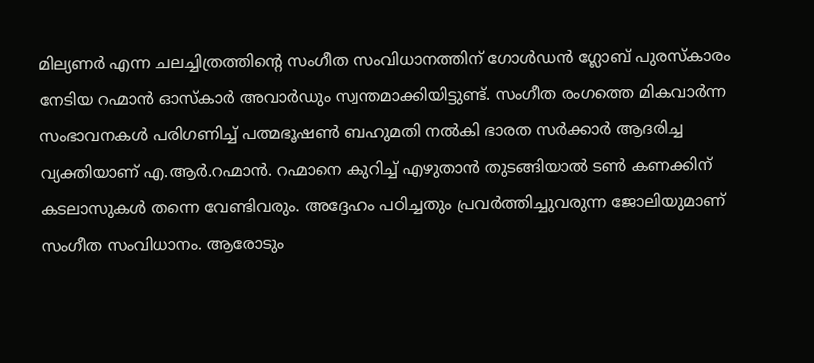മില്യണര്‍ എന്ന ചലച്ചിത്രത്തിന്റെ സംഗീത സംവിധാനത്തിന് ഗോള്‍ഡന്‍ ഗ്ലോബ് പുരസ്‌കാരം നേടിയ റഹ്മാന്‍ ഓസ്‌കാര്‍ അവാര്‍ഡും സ്വന്തമാക്കിയിട്ടുണ്ട്. സംഗീത രംഗത്തെ മികവാര്‍ന്ന സംഭാവനകള്‍ പരിഗണിച്ച് പത്മഭൂഷണ്‍ ബഹുമതി നല്‍കി ഭാരത സര്‍ക്കാര്‍ ആദരിച്ച വ്യക്തിയാണ് എ.ആര്‍.റഹ്മാന്‍. റഹ്മാനെ കുറിച്ച് എഴുതാന്‍ തുടങ്ങിയാല്‍ ടണ്‍ കണക്കിന് കടലാസുകള്‍ തന്നെ വേണ്ടിവരും. അദ്ദേഹം പഠിച്ചതും പ്രവര്‍ത്തിച്ചുവരുന്ന ജോലിയുമാണ് സംഗീത സംവിധാനം. ആരോടും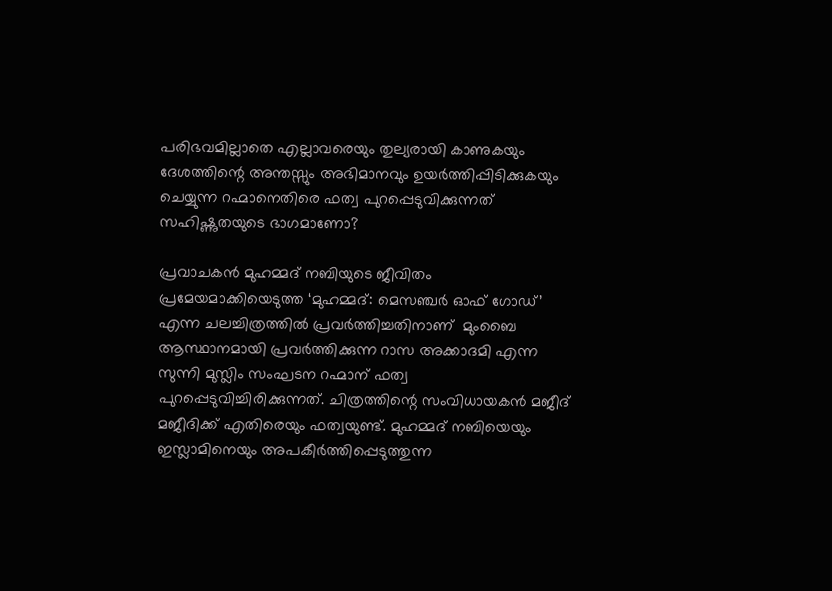പരിഭവമില്ലാതെ എല്ലാവരെയും തുല്യരായി കാണുകയും ദേശത്തിന്റെ അന്തസ്സും അഭിമാനവും ഉയര്‍ത്തിപ്പിടിക്കുകയും ചെയ്യുന്ന റഹ്മാനെതിരെ ഫത്വ പുറപ്പെടുവിക്കുന്നത് സഹിഷ്ണുതയുടെ ഭാഗമാണോ?

പ്രവാചകന്‍ മുഹമ്മദ് നബിയുടെ ജീവിതം പ്രമേയമാക്കിയെടുത്ത ‘മുഹമ്മദ്: മെസഞ്ചര്‍ ഓഫ് ഗോഡ്’ എന്ന ചലച്ചിത്രത്തില്‍ പ്രവര്‍ത്തിച്ചതിനാണ്  മുംബൈ ആസ്ഥാനമായി പ്രവര്‍ത്തിക്കുന്ന റാസ അക്കാദമി എന്ന സുന്നി മുസ്ലിം സംഘടന റഹ്മാന് ഫത്വ പുറപ്പെടുവിച്ചിരിക്കുന്നത്. ചിത്രത്തിന്റെ സംവിധായകന്‍ മജീദ് മജീദിക്ക് എതിരെയും ഫത്വയുണ്ട്. മുഹമ്മദ് നബിയെയും ഇസ്ലാമിനെയും അപകീര്‍ത്തിപ്പെടുത്തുന്ന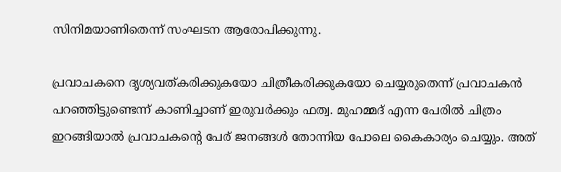സിനിമയാണിതെന്ന് സംഘടന ആരോപിക്കുന്നു.

പ്രവാചകനെ ദൃശ്യവത്കരിക്കുകയോ ചിത്രീകരിക്കുകയോ ചെയ്യരുതെന്ന് പ്രവാചകന്‍ പറഞ്ഞിട്ടുണ്ടെന്ന് കാണിച്ചാണ് ഇരുവര്‍ക്കും ഫത്വ. മുഹമ്മദ് എന്ന പേരില്‍ ചിത്രം ഇറങ്ങിയാല്‍ പ്രവാചകന്റെ പേര് ജനങ്ങള്‍ തോന്നിയ പോലെ കൈകാര്യം ചെയ്യും. അത്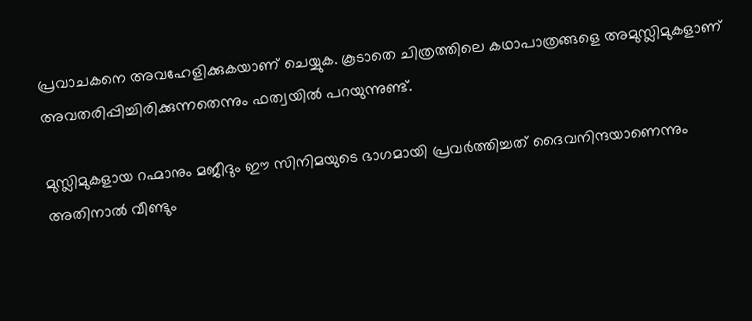പ്രവാചകനെ അവഹേളിക്കുകയാണ് ചെയ്യുക. കൂടാതെ ചിത്രത്തിലെ കഥാപാത്രങ്ങളെ അമുസ്ലിമുകളാണ് അവതരിപ്പിച്ചിരിക്കുന്നതെന്നും ഫത്വയില്‍ പറയുന്നുണ്ട്.

മുസ്ലിമുകളായ റഹ്മാനും മജീദും ഈ സിനിമയുടെ ഭാഗമായി പ്രവര്‍ത്തിച്ചത് ദൈവനിന്ദയാണെന്നും അതിനാല്‍ വീണ്ടും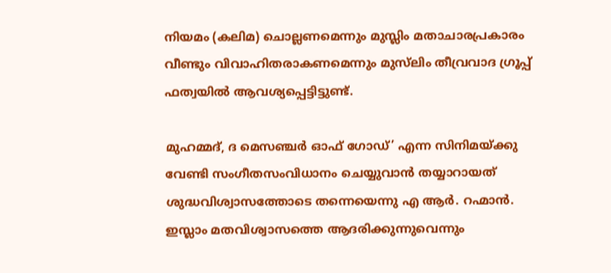നിയമം (കലിമ) ചൊല്ലണമെന്നും മുസ്ലിം മതാചാരപ്രകാരം വീണ്ടും വിവാഹിതരാകണമെന്നും മുസ്‌ലിം തീവ്രവാദ ഗ്രൂപ്പ് ഫത്വയില്‍ ആവശ്യപ്പെട്ടിട്ടുണ്ട്.

മുഹമ്മദ്, ദ മെസഞ്ചര്‍ ഓഫ് ഗോഡ്’ എന്ന സിനിമയ്‌ക്കു വേണ്ടി സംഗീതസംവിധാനം ചെയ്യുവാന്‍ തയ്യാറായത് ശുദ്ധവിശ്വാസത്തോടെ തന്നെയെന്നു എ ആര്‍. റഹ്മാന്‍. ഇസ്ലാം മതവിശ്വാസത്തെ ആദരിക്കുന്നുവെന്നും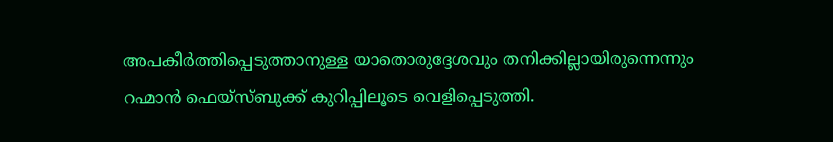അപകീര്‍ത്തിപ്പെടുത്താനുള്ള യാതൊരുദ്ദേശവും തനിക്കില്ലായിരുന്നെന്നും റഹ്മാന്‍ ഫെയ്‌സ്ബുക്ക് കുറിപ്പിലൂടെ വെളിപ്പെടുത്തി.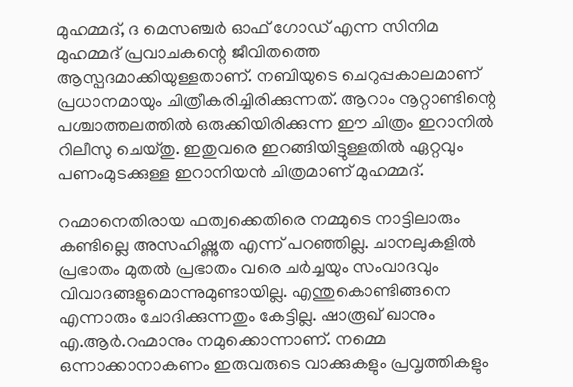മുഹമ്മദ്, ദ മെസഞ്ചര്‍ ഓഫ് ഗോഡ് എന്ന സിനിമ മുഹമ്മദ് പ്രവാചകന്റെ ജീവിതത്തെ ആസ്പദമാക്കിയുള്ളതാണ്. നബിയുടെ ചെറുപ്പകാലമാണ് പ്രധാനമായും ചിത്രീകരിച്ചിരിക്കുന്നത്. ആറാം നൂറ്റാണ്ടിന്റെ പശ്ചാത്തലത്തില്‍ ഒരുക്കിയിരിക്കുന്ന ഈ ചിത്രം ഇറാനില്‍ റിലീസു ചെയ്തു. ഇതുവരെ ഇറങ്ങിയിട്ടുള്ളതില്‍ ഏറ്റവും പണംമുടക്കുള്ള ഇറാനിയന്‍ ചിത്രമാണ് മുഹമ്മദ്.

റഹ്മാനെതിരായ ഫത്വക്കെതിരെ നമ്മുടെ നാട്ടിലാരും കണ്ടില്ലെ അസഹിഷ്ണുത എന്ന് പറഞ്ഞില്ല. ചാനലുകളില്‍ പ്രഭാതം മുതല്‍ പ്രഭാതം വരെ ചര്‍ച്ചയും സംവാദവും വിവാദങ്ങളുമൊന്നുമുണ്ടായില്ല. എന്തുകൊണ്ടിങ്ങനെ എന്നാരും ചോദിക്കുന്നതും കേട്ടില്ല. ഷാരൂഖ് ഖാനും എ.ആര്‍.റഹ്മാനും നമുക്കൊന്നാണ്. നമ്മെ ഒന്നാക്കാനാകണം ഇരുവരുടെ വാക്കുകളും പ്രവൃത്തികളും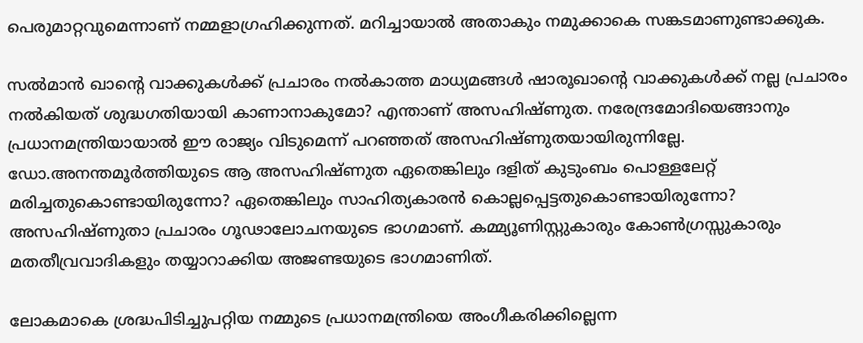പെരുമാറ്റവുമെന്നാണ് നമ്മളാഗ്രഹിക്കുന്നത്. മറിച്ചായാല്‍ അതാകും നമുക്കാകെ സങ്കടമാണുണ്ടാക്കുക.

സല്‍മാന്‍ ഖാന്റെ വാക്കുകള്‍ക്ക് പ്രചാരം നല്‍കാത്ത മാധ്യമങ്ങള്‍ ഷാരൂഖാന്റെ വാക്കുകള്‍ക്ക് നല്ല പ്രചാരം നല്‍കിയത് ശുദ്ധഗതിയായി കാണാനാകുമോ? എന്താണ് അസഹിഷ്ണുത. നരേന്ദ്രമോദിയെങ്ങാനും പ്രധാനമന്ത്രിയായാല്‍ ഈ രാജ്യം വിടുമെന്ന് പറഞ്ഞത് അസഹിഷ്ണുതയായിരുന്നില്ലേ. ഡോ.അനന്തമൂര്‍ത്തിയുടെ ആ അസഹിഷ്ണുത ഏതെങ്കിലും ദളിത് കുടുംബം പൊള്ളലേറ്റ് മരിച്ചതുകൊണ്ടായിരുന്നോ? ഏതെങ്കിലും സാഹിത്യകാരന്‍ കൊല്ലപ്പെട്ടതുകൊണ്ടായിരുന്നോ? അസഹിഷ്ണുതാ പ്രചാരം ഗൂഢാലോചനയുടെ ഭാഗമാണ്. കമ്മ്യൂണിസ്റ്റുകാരും കോണ്‍ഗ്രസ്സുകാരും മതതീവ്രവാദികളും തയ്യാറാക്കിയ അജണ്ടയുടെ ഭാഗമാണിത്.

ലോകമാകെ ശ്രദ്ധപിടിച്ചുപറ്റിയ നമ്മുടെ പ്രധാനമന്ത്രിയെ അംഗീകരിക്കില്ലെന്ന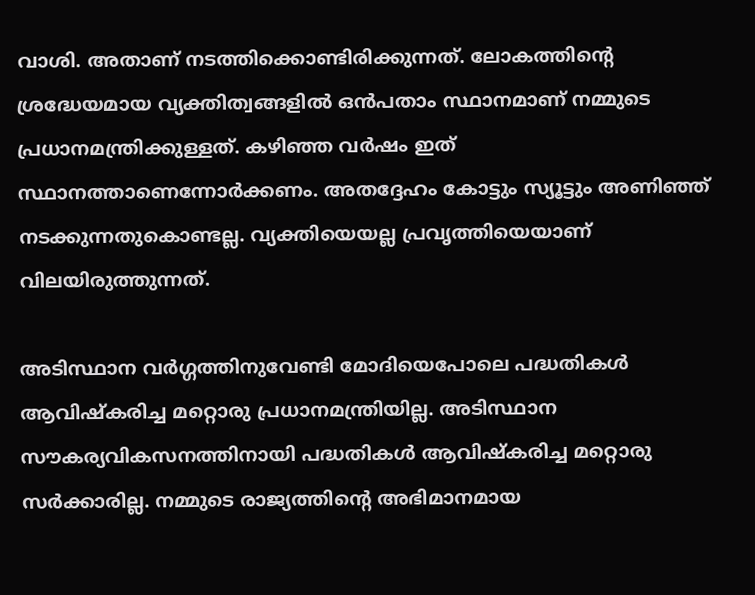വാശി. അതാണ് നടത്തിക്കൊണ്ടിരിക്കുന്നത്. ലോകത്തിന്റെ ശ്രദ്ധേയമായ വ്യക്തിത്വങ്ങളില്‍ ഒന്‍പതാം സ്ഥാനമാണ് നമ്മുടെ പ്രധാനമന്ത്രിക്കുള്ളത്. കഴിഞ്ഞ വര്‍ഷം ഇത് സ്ഥാനത്താണെന്നോര്‍ക്കണം. അതദ്ദേഹം കോട്ടും സ്യൂട്ടും അണിഞ്ഞ് നടക്കുന്നതുകൊണ്ടല്ല. വ്യക്തിയെയല്ല പ്രവൃത്തിയെയാണ് വിലയിരുത്തുന്നത്.

അടിസ്ഥാന വര്‍ഗ്ഗത്തിനുവേണ്ടി മോദിയെപോലെ പദ്ധതികള്‍ ആവിഷ്‌കരിച്ച മറ്റൊരു പ്രധാനമന്ത്രിയില്ല. അടിസ്ഥാന സൗകര്യവികസനത്തിനായി പദ്ധതികള്‍ ആവിഷ്‌കരിച്ച മറ്റൊരു സര്‍ക്കാരില്ല. നമ്മുടെ രാജ്യത്തിന്റെ അഭിമാനമായ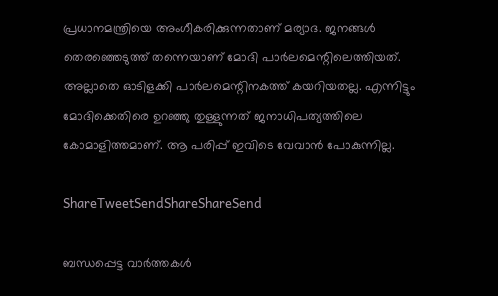പ്രധാനമന്ത്രിയെ അംഗീകരിക്കുന്നതാണ് മര്യാദ. ജനങ്ങള്‍ തെരഞ്ഞെടുത്ത് തന്നെയാണ് മോദി പാര്‍ലമെന്റിലെത്തിയത്. അല്ലാതെ ഓടിളക്കി പാര്‍ലമെന്റിനകത്ത് കയറിയതല്ല. എന്നിട്ടും മോദിക്കെതിരെ ഉറഞ്ഞു തുള്ളുന്നത് ജനാധിപത്യത്തിലെ കോമാളിത്തമാണ്. ആ പരിപ്പ് ഇവിടെ വേവാന്‍ പോകുന്നില്ല.

ShareTweetSendShareShareSend

ബന്ധപ്പെട്ട വാര്‍ത്തകള്‍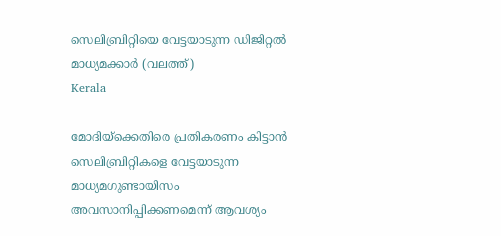സെലിബ്രിറ്റിയെ വേട്ടയാടുന്ന ഡിജിറ്റല്‍ മാധ്യമക്കാര്‍ (വലത്ത്)
Kerala

മോദിയ്‌ക്കെതിരെ പ്രതികരണം കിട്ടാന്‍ സെലിബ്രിറ്റികളെ വേട്ടയാടുന്ന മാധ്യമഗുണ്ടായിസം അവസാനിപ്പിക്കണമെന്ന് ആവശ്യം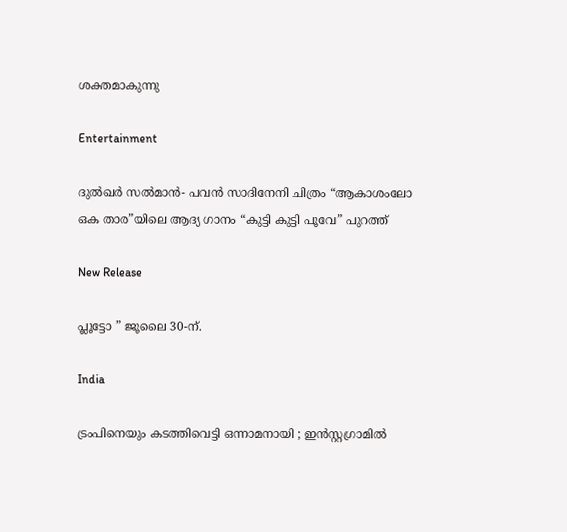ശക്തമാകുന്നു

Entertainment

ദുൽഖർ സൽമാൻ- പവൻ സാദിനേനി ചിത്രം “ആകാശംലോ ഒക താര”യിലെ ആദ്യ ഗാനം “കുട്ടി കുട്ടി പൂവേ” പുറത്ത്

New Release

പ്ലൂട്ടോ ” ജൂലൈ 30-ന്.

India

ട്രംപിനെയും കടത്തിവെട്ടി ഒന്നാമനായി ; ഇൻസ്റ്റഗ്രാമിൽ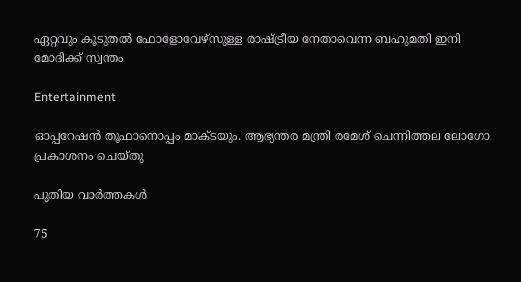ഏറ്റവും കൂടുതൽ ഫോളോവേഴ്‌സുള്ള രാഷ്‌ട്രീയ നേതാവെന്ന ബഹുമതി ഇനി മോദിക്ക് സ്വന്തം

Entertainment

ഓപ്പറേഷൻ തൂഫാനൊപ്പം മാക്ടയും. ആഭ്യന്തര മന്ത്രി രമേശ് ചെന്നിത്തല ലോഗോ പ്രകാശനം ചെയ്തു

പുതിയ വാര്‍ത്തകള്‍

75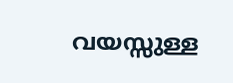വയസ്സുള്ള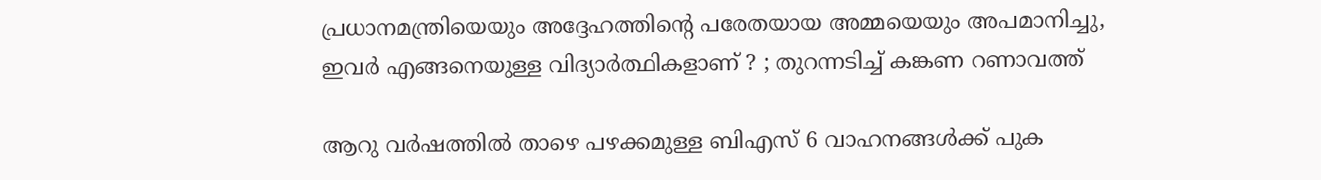പ്രധാനമന്ത്രിയെയും അദ്ദേഹത്തിന്റെ പരേതയായ അമ്മയെയും അപമാനിച്ചു, ഇവർ എങ്ങനെയുള്ള വിദ്യാർത്ഥികളാണ് ? ; തുറന്നടിച്ച് കങ്കണ റണാവത്ത്

ആറു വര്‍ഷത്തില്‍ താഴെ പഴക്കമുള്ള ബിഎസ് 6 വാഹനങ്ങള്‍ക്ക് പുക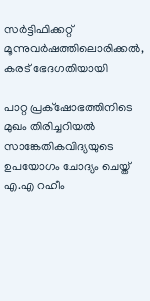സര്‍ട്ടിഫിക്കറ്റ് മൂന്നുവര്‍ഷത്തിലൊരിക്കല്‍, കരട് ഭേദഗതിയായി

പാറ്റ പ്രക്‌ഷോഭത്തിനിടെ മുഖം തിരിച്ചറിയല്‍ സാങ്കേതികവിദ്യയുടെ ഉപയോഗം ചോദ്യം ചെയ്ത് എ.എ റഹീം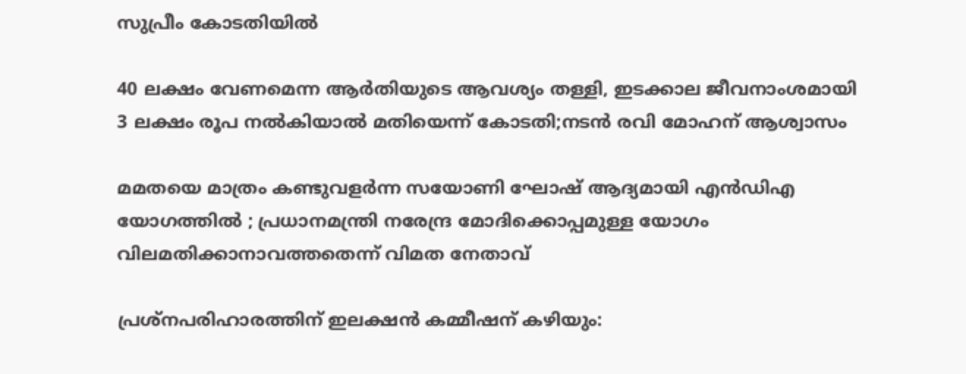സുപ്രീം കോടതിയില്‍

40 ലക്ഷം വേണമെന്ന ആർതിയുടെ ആവശ്യം തള്ളി, ഇടക്കാല ജീവനാംശമായി 3 ലക്ഷം രൂപ നൽകിയാൽ മതിയെന്ന് കോടതി;നടൻ രവി മോഹന് ആശ്വാസം

മമതയെ മാത്രം കണ്ടുവളർന്ന സയോണി ഘോഷ് ആദ്യമായി എൻ‌ഡി‌എ യോഗത്തിൽ ; പ്രധാനമന്ത്രി നരേന്ദ്ര മോദിക്കൊപ്പമുള്ള യോഗം വിലമതിക്കാനാവത്തതെന്ന് വിമത നേതാവ്

പ്രശ്‌നപരിഹാരത്തിന് ഇലക്ഷന്‍ കമ്മീഷന് കഴിയും: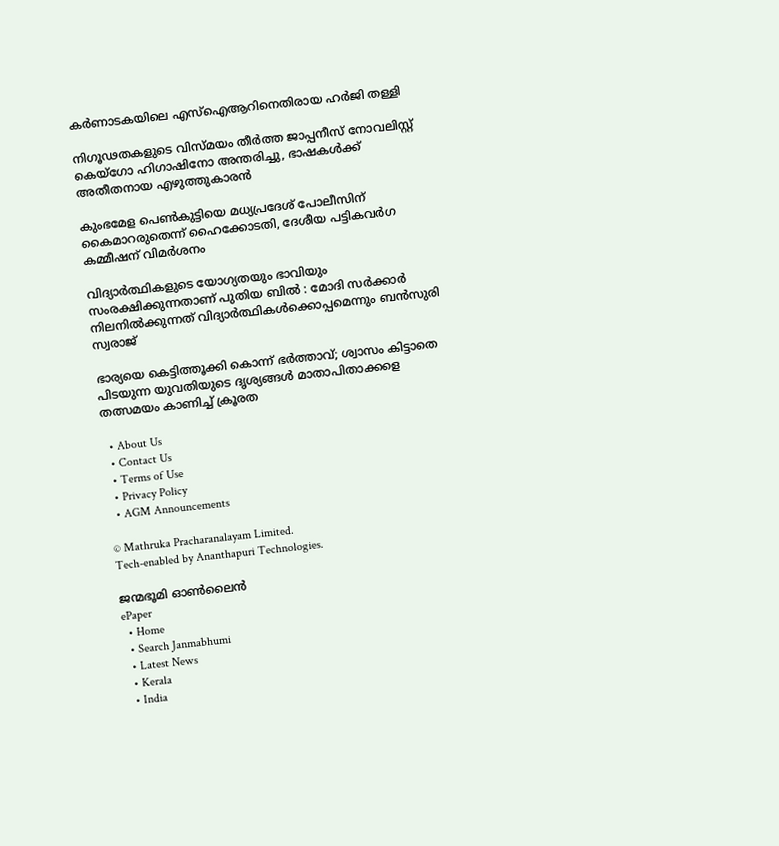കര്‍ണാടകയിലെ എസ്‌ഐആറിനെതിരായ ഹര്‍ജി തള്ളി

നിഗൂഢതകളുടെ വിസ്മയം തീര്‍ത്ത ജാപ്പനീസ് നോവലിസ്റ്റ് കെയ്ഗോ ഹിഗാഷിനോ അന്തരിച്ചു, ഭാഷകള്‍ക്ക് അതീതനായ എഴുത്തുകാരന്‍

കുംഭമേള പെണ്‍കുട്ടിയെ മധ്യപ്രദേശ് പോലീസിന് കൈമാറരുതെന്ന് ഹൈക്കോടതി, ദേശീയ പട്ടികവര്‍ഗ കമ്മീഷന് വിമര്‍ശനം

വിദ്യാർത്ഥികളുടെ യോഗ്യതയും ഭാവിയും സംരക്ഷിക്കുന്നതാണ് പുതിയ ബിൽ : മോദി സർക്കാർ നിലനിൽക്കുന്നത് വിദ്യാർത്ഥികൾക്കൊപ്പമെന്നും ബൻസുരി സ്വരാജ്

ഭാര്യയെ കെട്ടിത്തൂക്കി കൊന്ന് ഭർത്താവ്; ശ്വാസം കിട്ടാതെ പിടയുന്ന യുവതിയുടെ ദൃശ്യങ്ങൾ മാതാപിതാക്കളെ തത്സമയം കാണിച്ച് ക്രൂരത

  • About Us
  • Contact Us
  • Terms of Use
  • Privacy Policy
  • AGM Announcements

© Mathruka Pracharanalayam Limited.
Tech-enabled by Ananthapuri Technologies.

ജന്മഭൂമി ഓണ്‍ലൈന്‍
ePaper
  • Home
  • Search Janmabhumi
  • Latest News
  • Kerala
  • India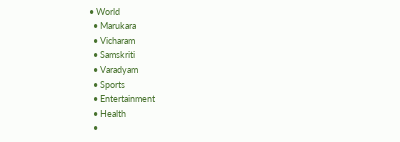• World
  • Marukara
  • Vicharam
  • Samskriti
  • Varadyam
  • Sports
  • Entertainment
  • Health
  •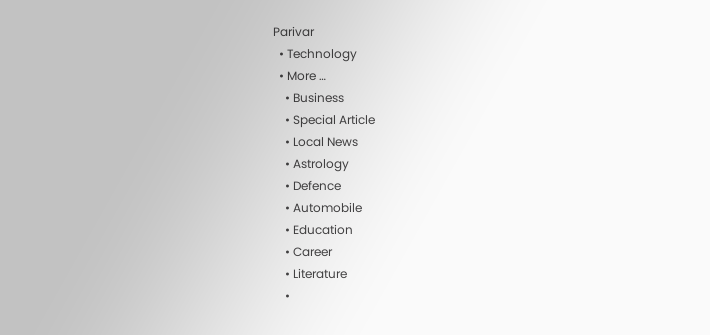Parivar
  • Technology
  • More …
    • Business
    • Special Article
    • Local News
    • Astrology
    • Defence
    • Automobile
    • Education
    • Career
    • Literature
    •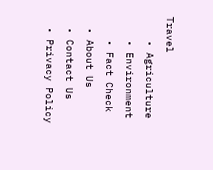Travel
    • Agriculture
    • Environment
    • Fact Check
  • About Us
  • Contact Us
  • Privacy Policy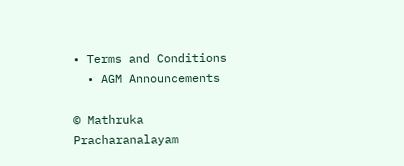• Terms and Conditions
  • AGM Announcements

© Mathruka Pracharanalayam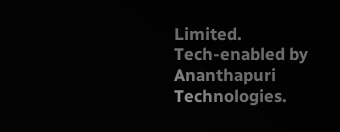Limited.
Tech-enabled by Ananthapuri Technologies.